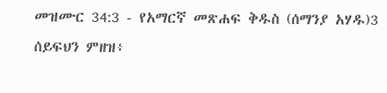መዝሙር 34:3 - የአማርኛ መጽሐፍ ቅዱስ (ሰማንያ አሃዱ)3 ሰይፍህን ምዘዝ፥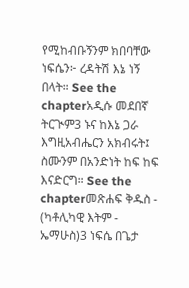የሚከብቡኝንም ክበባቸው ነፍሴን፦ ረዳትሽ እኔ ነኝ በላት። See the chapterአዲሱ መደበኛ ትርጒም3 ኑና ከእኔ ጋራ እግዚአብሔርን አክብሩት፤ ስሙንም በአንድነት ከፍ ከፍ እናድርግ። See the chapterመጽሐፍ ቅዱስ - (ካቶሊካዊ እትም - ኤማሁስ)3 ነፍሴ በጌታ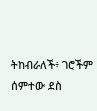ትከብራለች፥ ገሮችም ሰምተው ደስ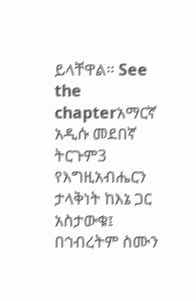ይላቸዋል። See the chapterአማርኛ አዲሱ መደበኛ ትርጉም3 የእግዚአብሔርን ታላቅነት ከእኔ ጋር አስታውቁ፤ በኅብረትም ስሙን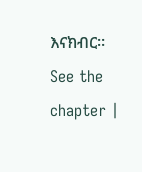እናክብር። See the chapter |